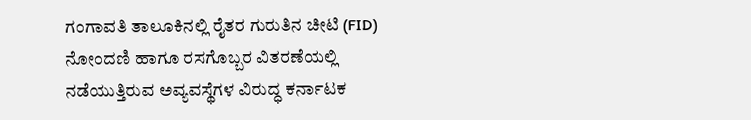ಗಂಗಾವತಿ ತಾಲೂಕಿನಲ್ಲಿ ರೈತರ ಗುರುತಿನ ಚೀಟಿ (FID) ನೋಂದಣಿ ಹಾಗೂ ರಸಗೊಬ್ಬರ ವಿತರಣೆಯಲ್ಲಿ ನಡೆಯುತ್ತಿರುವ ಅವ್ಯವಸ್ಥೆಗಳ ವಿರುದ್ಧ ಕರ್ನಾಟಕ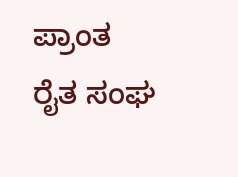ಪ್ರಾಂತ ರೈತ ಸಂಘ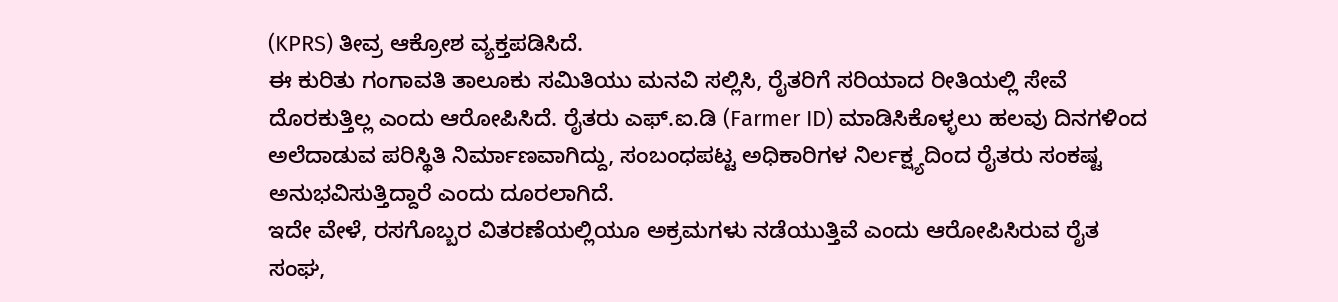(KPRS) ತೀವ್ರ ಆಕ್ರೋಶ ವ್ಯಕ್ತಪಡಿಸಿದೆ.
ಈ ಕುರಿತು ಗಂಗಾವತಿ ತಾಲೂಕು ಸಮಿತಿಯು ಮನವಿ ಸಲ್ಲಿಸಿ, ರೈತರಿಗೆ ಸರಿಯಾದ ರೀತಿಯಲ್ಲಿ ಸೇವೆ ದೊರಕುತ್ತಿಲ್ಲ ಎಂದು ಆರೋಪಿಸಿದೆ. ರೈತರು ಎಫ್.ಐ.ಡಿ (Farmer ID) ಮಾಡಿಸಿಕೊಳ್ಳಲು ಹಲವು ದಿನಗಳಿಂದ ಅಲೆದಾಡುವ ಪರಿಸ್ಥಿತಿ ನಿರ್ಮಾಣವಾಗಿದ್ದು, ಸಂಬಂಧಪಟ್ಟ ಅಧಿಕಾರಿಗಳ ನಿರ್ಲಕ್ಷ್ಯದಿಂದ ರೈತರು ಸಂಕಷ್ಟ ಅನುಭವಿಸುತ್ತಿದ್ದಾರೆ ಎಂದು ದೂರಲಾಗಿದೆ.
ಇದೇ ವೇಳೆ, ರಸಗೊಬ್ಬರ ವಿತರಣೆಯಲ್ಲಿಯೂ ಅಕ್ರಮಗಳು ನಡೆಯುತ್ತಿವೆ ಎಂದು ಆರೋಪಿಸಿರುವ ರೈತ ಸಂಘ,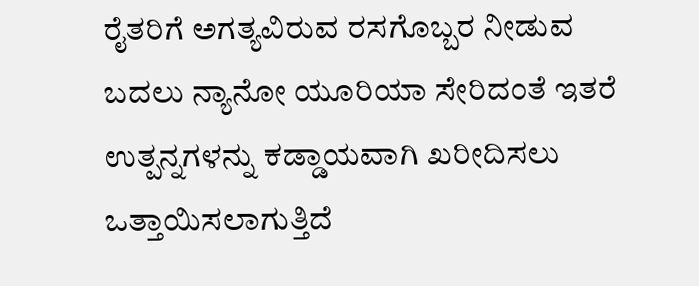ರೈತರಿಗೆ ಅಗತ್ಯವಿರುವ ರಸಗೊಬ್ಬರ ನೀಡುವ ಬದಲು ನ್ಯಾನೋ ಯೂರಿಯಾ ಸೇರಿದಂತೆ ಇತರೆ ಉತ್ಪನ್ನಗಳನ್ನು ಕಡ್ಡಾಯವಾಗಿ ಖರೀದಿಸಲು ಒತ್ತಾಯಿಸಲಾಗುತ್ತಿದೆ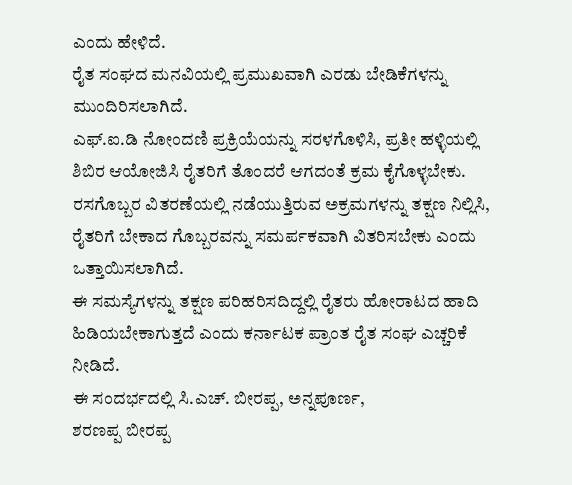ಎಂದು ಹೇಳಿದೆ.
ರೈತ ಸಂಘದ ಮನವಿಯಲ್ಲಿ ಪ್ರಮುಖವಾಗಿ ಎರಡು ಬೇಡಿಕೆಗಳನ್ನು ಮುಂದಿರಿಸಲಾಗಿದೆ.
ಎಫ್.ಐ.ಡಿ ನೋಂದಣಿ ಪ್ರಕ್ರಿಯೆಯನ್ನು ಸರಳಗೊಳಿಸಿ, ಪ್ರತೀ ಹಳ್ಳಿಯಲ್ಲಿ ಶಿಬಿರ ಆಯೋಜಿಸಿ ರೈತರಿಗೆ ತೊಂದರೆ ಆಗದಂತೆ ಕ್ರಮ ಕೈಗೊಳ್ಳಬೇಕು.
ರಸಗೊಬ್ಬರ ವಿತರಣೆಯಲ್ಲಿ ನಡೆಯುತ್ತಿರುವ ಅಕ್ರಮಗಳನ್ನು ತಕ್ಷಣ ನಿಲ್ಲಿಸಿ, ರೈತರಿಗೆ ಬೇಕಾದ ಗೊಬ್ಬರವನ್ನು ಸಮರ್ಪಕವಾಗಿ ವಿತರಿಸಬೇಕು ಎಂದು ಒತ್ತಾಯಿಸಲಾಗಿದೆ.
ಈ ಸಮಸ್ಯೆಗಳನ್ನು ತಕ್ಷಣ ಪರಿಹರಿಸದಿದ್ದಲ್ಲಿ ರೈತರು ಹೋರಾಟದ ಹಾದಿ ಹಿಡಿಯಬೇಕಾಗುತ್ತದೆ ಎಂದು ಕರ್ನಾಟಕ ಪ್ರಾಂತ ರೈತ ಸಂಘ ಎಚ್ಚರಿಕೆ ನೀಡಿದೆ.
ಈ ಸಂದರ್ಭದಲ್ಲಿ ಸಿ.ಎಚ್. ಬೀರಪ್ಪ, ಅನ್ನಪೂರ್ಣ,
ಶರಣಪ್ಪ ಬೀರಪ್ಪ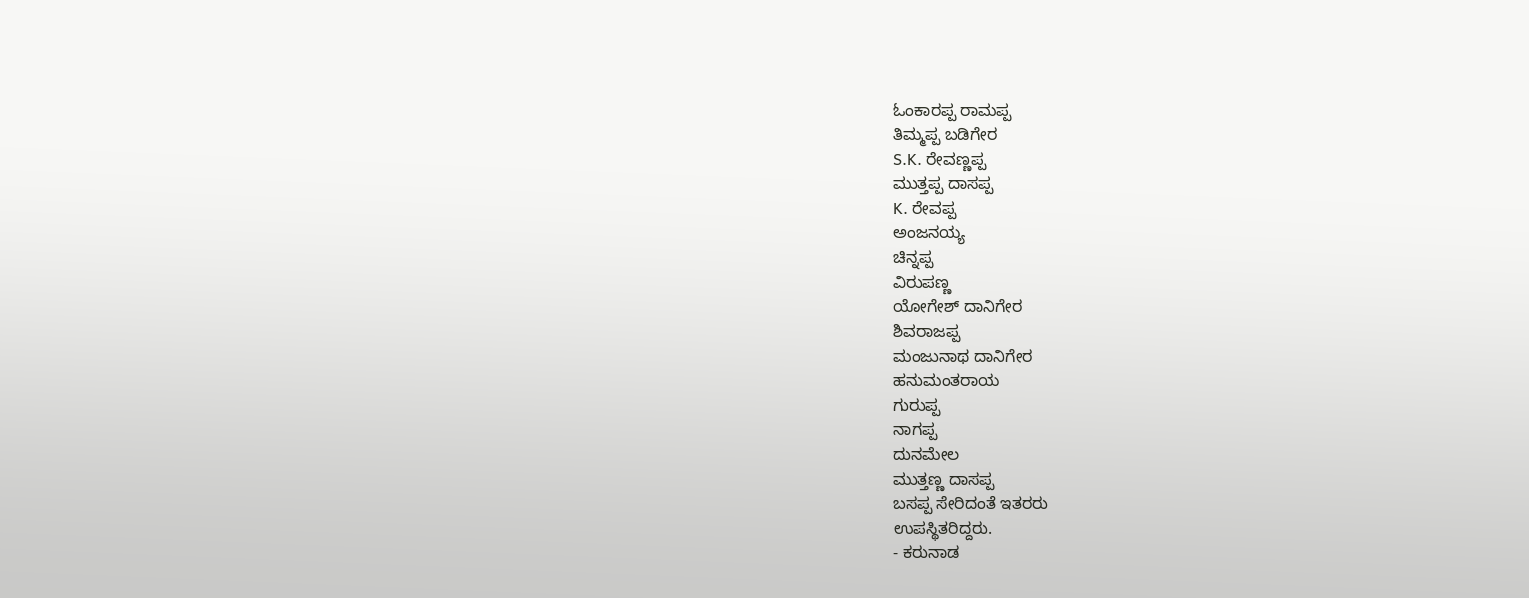ಓಂಕಾರಪ್ಪ ರಾಮಪ್ಪ
ತಿಮ್ಮಪ್ಪ ಬಡಿಗೇರ
S.K. ರೇವಣ್ಣಪ್ಪ
ಮುತ್ತಪ್ಪ ದಾಸಪ್ಪ
K. ರೇವಪ್ಪ
ಅಂಜನಯ್ಯ
ಚಿನ್ನಪ್ಪ
ವಿರುಪಣ್ಣ
ಯೋಗೇಶ್ ದಾನಿಗೇರ
ಶಿವರಾಜಪ್ಪ
ಮಂಜುನಾಥ ದಾನಿಗೇರ
ಹನುಮಂತರಾಯ
ಗುರುಪ್ಪ
ನಾಗಪ್ಪ
ದುನಮೇಲ
ಮುತ್ತಣ್ಣ ದಾಸಪ್ಪ
ಬಸಪ್ಪ ಸೇರಿದಂತೆ ಇತರರು
ಉಪಸ್ಥಿತರಿದ್ದರು.
- ಕರುನಾಡ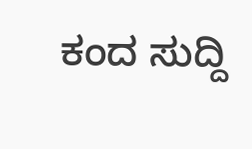ಕಂದ ಸುದ್ದಿ